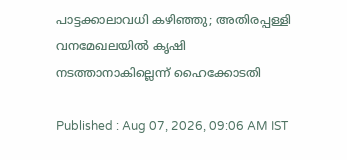പാട്ടക്കാലാവധി കഴിഞ്ഞു; അതിരപ്പള്ളി വനമേഖലയിൽ കൃഷി നടത്താനാകില്ലെന്ന് ഹൈക്കോടതി

Published : Aug 07, 2026, 09:06 AM IST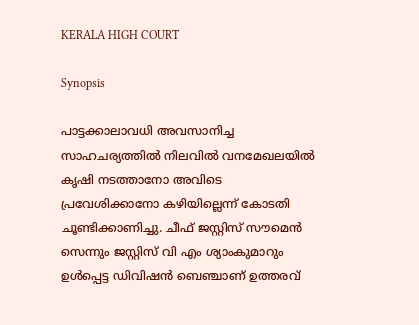KERALA HIGH COURT

Synopsis

പാട്ടക്കാലാവധി അവസാനിച്ച സാഹചര്യത്തിൽ നിലവിൽ വനമേഖലയിൽ കൃഷി നടത്താനോ അവിടെ പ്രവേശിക്കാനോ കഴിയില്ലെന്ന് കോടതി ചൂണ്ടിക്കാണിച്ചു. ചീഫ് ജസ്റ്റിസ് സൗമെൻ സെന്നും ജസ്റ്റിസ് വി എം ശ്യാംകുമാറും ഉൾപ്പെട്ട ഡിവിഷൻ ബെഞ്ചാണ് ഉത്തരവ്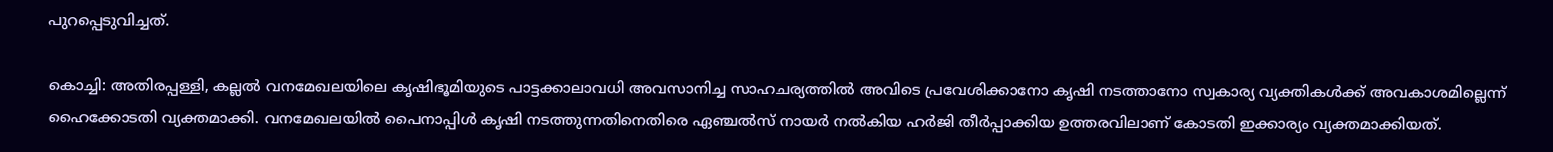പുറപ്പെടുവിച്ചത്.

കൊച്ചി: അതിരപ്പള്ളി, കല്ലൽ വനമേഖലയിലെ കൃഷിഭൂമിയുടെ പാട്ടക്കാലാവധി അവസാനിച്ച സാഹചര്യത്തിൽ അവിടെ പ്രവേശിക്കാനോ കൃഷി നടത്താനോ സ്വകാര്യ വ്യക്തികൾക്ക് അവകാശമില്ലെന്ന് ഹൈക്കോടതി വ്യക്തമാക്കി. വനമേഖലയിൽ പൈനാപ്പിൾ കൃഷി നടത്തുന്നതിനെതിരെ ഏഞ്ചൽസ് നായർ നൽകിയ ഹർജി തീർപ്പാക്കിയ ഉത്തരവിലാണ് കോടതി ഇക്കാര്യം വ്യക്തമാക്കിയത്.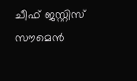ചീഫ് ജസ്റ്റിസ് സൗമെൻ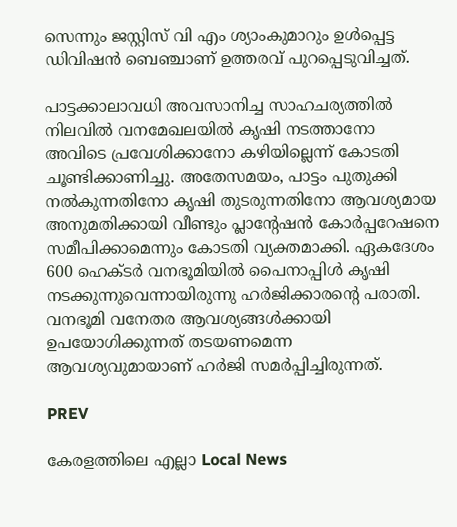സെന്നും ജസ്റ്റിസ് വി എം ശ്യാംകുമാറും ഉൾപ്പെട്ട ഡിവിഷൻ ബെഞ്ചാണ് ഉത്തരവ് പുറപ്പെടുവിച്ചത്.

പാട്ടക്കാലാവധി അവസാനിച്ച സാഹചര്യത്തിൽ നിലവിൽ വനമേഖലയിൽ കൃഷി നടത്താനോ അവിടെ പ്രവേശിക്കാനോ കഴിയില്ലെന്ന് കോടതി ചൂണ്ടിക്കാണിച്ചു. അതേസമയം, പാട്ടം പുതുക്കി നൽകുന്നതിനോ കൃഷി തുടരുന്നതിനോ ആവശ്യമായ അനുമതിക്കായി വീണ്ടും പ്ലാന്റേഷൻ കോർപ്പറേഷനെ സമീപിക്കാമെന്നും കോടതി വ്യക്തമാക്കി. ഏകദേശം 600 ഹെക്ടർ വനഭൂമിയിൽ പൈനാപ്പിൾ കൃഷി നടക്കുന്നുവെന്നായിരുന്നു ഹർജിക്കാരന്റെ പരാതി. വനഭൂമി വനേതര ആവശ്യങ്ങൾക്കായി ഉപയോഗിക്കുന്നത് തടയണമെന്ന ആവശ്യവുമായാണ് ഹർജി സമർപ്പിച്ചിരുന്നത്.

PREV

കേരളത്തിലെ എല്ലാ Local News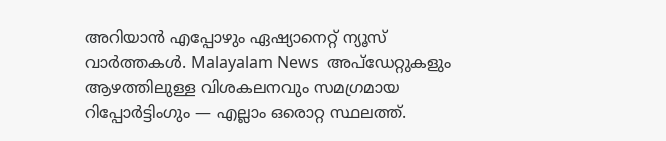അറിയാൻ എപ്പോഴും ഏഷ്യാനെറ്റ് ന്യൂസ് വാർത്തകൾ. Malayalam News  അപ്‌ഡേറ്റുകളും ആഴത്തിലുള്ള വിശകലനവും സമഗ്രമായ റിപ്പോർട്ടിംഗും — എല്ലാം ഒരൊറ്റ സ്ഥലത്ത്.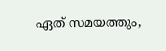ഏത് സമയത്തും,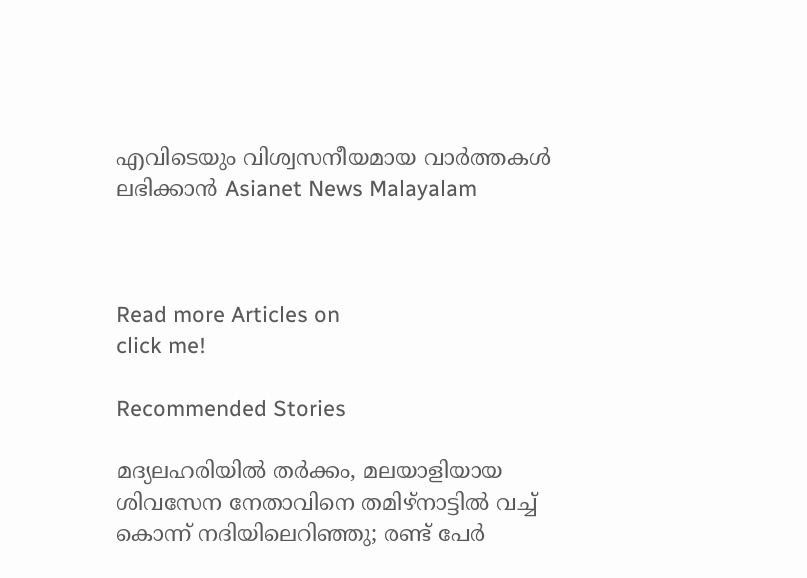എവിടെയും വിശ്വസനീയമായ വാർത്തകൾ ലഭിക്കാൻ Asianet News Malayalam



Read more Articles on
click me!

Recommended Stories

മദ്യലഹരിയിൽ തർക്കം, മലയാളിയായ ശിവസേന നേതാവിനെ തമിഴ്നാട്ടിൽ വച്ച് കൊന്ന് നദിയിലെറിഞ്ഞു; രണ്ട് പേർ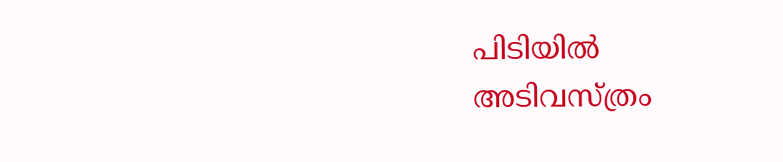പിടിയിൽ
അടിവസ്ത്രം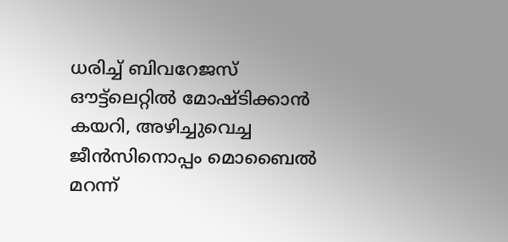ധരിച്ച് ബിവറേജസ് ഔട്ട്ലെറ്റിൽ മോഷ്ടിക്കാൻ കയറി, അഴിച്ചുവെച്ച ജീൻസിനൊപ്പം മൊബൈൽ മറന്ന്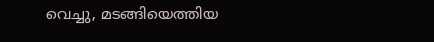വെച്ചു, മടങ്ങിയെത്തിയ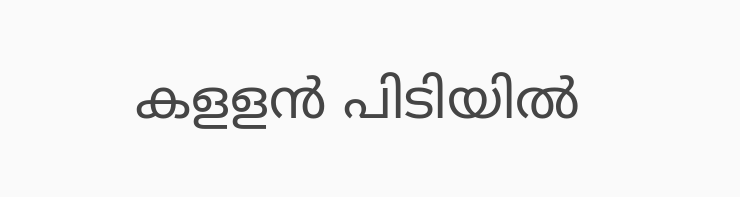കളളൻ പിടിയിൽ